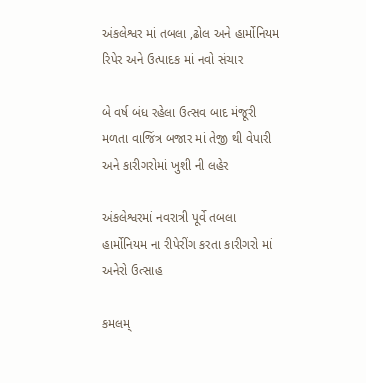અંકલેશ્વર માં તબલા ,ઢોલ અને હાર્મોનિયમ રિપેર અને ઉત્પાદક માં નવો સંચાર

બે વર્ષ બંધ રહેલા ઉત્સવ બાદ મંજૂરી મળતા વાજિંત્ર બજાર માં તેજી થી વેપારી અને કારીગરોમાં ખુશી ની લહેર

અંકલેશ્વરમાં નવરાત્રી પૂર્વે તબલા હાર્મોનિયમ ના રીપેરીંગ કરતા કારીગરો માં અનેરો ઉત્સાહ

કમલમ્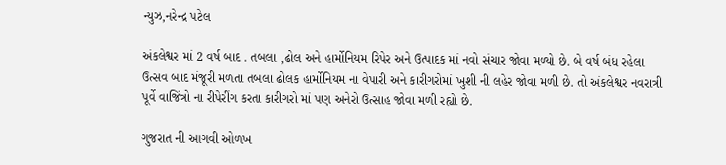ન્યુઝ,નરેન્દ્ર પટેલ

અંકલેશ્વર માં 2 વર્ષ બાદ . તબલા ,ઢોલ અને હાર્મોનિયમ રિપેર અને ઉત્પાદક માં નવો સંચાર જોવા મળ્યો છે. બે વર્ષ બંધ રહેલા ઉત્સવ બાદ મંજૂરી મળતા તબલા ઢોલક હાર્મોનિયમ ના વેપારી અને કારીગરોમાં ખુશી ની લહેર જોવા મળી છે. તો અંકલેશ્વર નવરાત્રી પૂર્વે વાજિંત્રો ના રીપેરીંગ કરતા કારીગરો માં પણ અનેરો ઉત્સાહ જોવા મળી રહ્યો છે.

ગુજરાત ની આગવી ઓળખ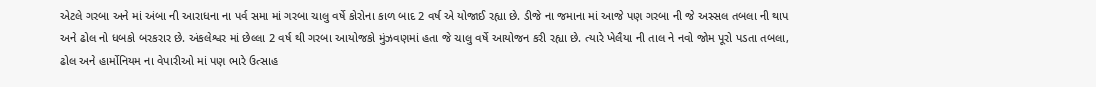એટલે ગરબા અને માં અંબા ની આરાધના ના પર્વ સમા માં ગરબા ચાલુ વર્ષે કોરોના કાળ બાદ 2 વર્ષ એ યોજાઈ રહ્યા છે. ડીજે ના જમાના માં આજે પણ ગરબા ની જે અસ્સલ તબલા ની થાપ અને ઢોલ નો ધબકો બરકરાર છે. અંકલેશ્વર માં છેલ્લા 2 વર્ષ થી ગરબા આયોજકો મુંઝવણમાં હતા જે ચાલુ વર્ષે આયોજન કરી રહ્યા છે. ત્યારે ખેલૈયા ની તાલ ને નવો જોમ પૂરો પડતા તબલા, ઢોલ અને હાર્મોનિયમ ના વેપારીઓ માં પણ ભારે ઉત્સાહ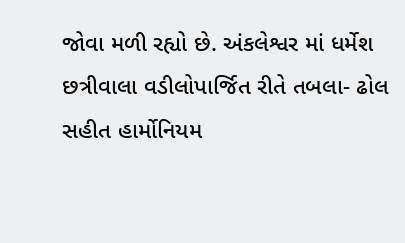જોવા મળી રહ્યો છે. અંકલેશ્વર માં ધર્મેશ છત્રીવાલા વડીલોપાર્જિત રીતે તબલા- ઢોલ સહીત હાર્મોનિયમ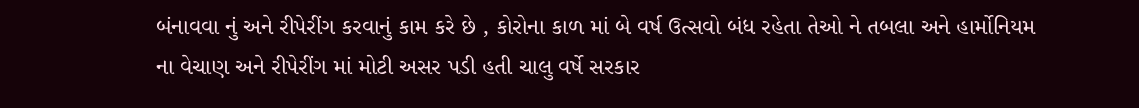બંનાવવા નું અને રીપેરીંગ કરવાનું કામ કરે છે , કોરોના કાળ માં બે વર્ષ ઉત્સવો બંધ રહેતા તેઓ ને તબલા અને હાર્મોનિયમ ના વેચાણ અને રીપેરીંગ માં મોટી અસર પડી હતી ચાલુ વર્ષે સરકાર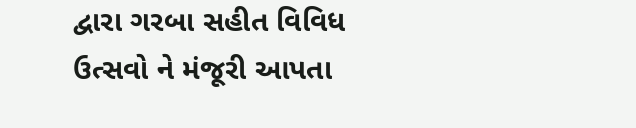દ્વારા ગરબા સહીત વિવિધ ઉત્સવો ને મંજૂરી આપતા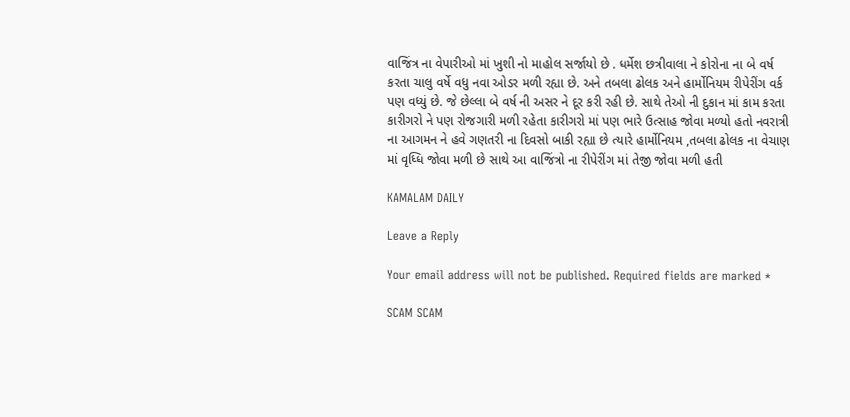વાજિંત્ર ના વેપારીઓ માં ખુશી નો માહોલ સર્જાયો છે . ધર્મેશ છત્રીવાલા ને કોરોના ના બે વર્ષ કરતા ચાલુ વર્ષે વધુ નવા ઓડર મળી રહ્યા છે. અને તબલા ઢોલક અને હાર્મોનિયમ રીપેરીંગ વર્ક પણ વધ્યું છે. જે છેલ્લા બે વર્ષ ની અસર ને દૂર કરી રહી છે. સાથે તેઓ ની દુકાન માં કામ કરતા કારીગરો ને પણ રોજગારી મળી રહેતા કારીગરો માં પણ ભારે ઉત્સાહ જોવા મળ્યો હતો નવરાત્રી ના આગમન ને હવે ગણતરી ના દિવસો બાકી રહ્યા છે ત્યારે હાર્મોનિયમ ,તબલા ઢોલક ના વેચાણ માં વૃધ્ધિ જોવા મળી છે સાથે આ વાજિંત્રો ના રીપેરીંગ માં તેજી જોવા મળી હતી

KAMALAM DAILY

Leave a Reply

Your email address will not be published. Required fields are marked *

SCAM SCAM